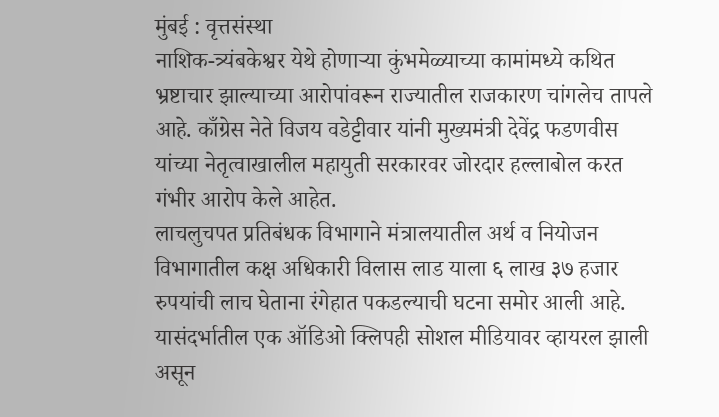मुंबई : वृत्तसंस्था
नाशिक-त्र्यंबकेश्वर येथे होणाऱ्या कुंभमेळ्याच्या कामांमध्ये कथित भ्रष्टाचार झाल्याच्या आरोपांवरून राज्यातील राजकारण चांगलेच तापले आहे. काँग्रेस नेते विजय वडेट्टीवार यांनी मुख्यमंत्री देवेंद्र फडणवीस यांच्या नेतृत्वाखालील महायुती सरकारवर जोरदार हल्लाबोल करत गंभीर आरोप केले आहेत.
लाचलुचपत प्रतिबंधक विभागाने मंत्रालयातील अर्थ व नियोजन विभागातील कक्ष अधिकारी विलास लाड याला ६ लाख ३७ हजार रुपयांची लाच घेताना रंगेहात पकडल्याची घटना समोर आली आहे. यासंदर्भातील एक ऑडिओ क्लिपही सोशल मीडियावर व्हायरल झाली असून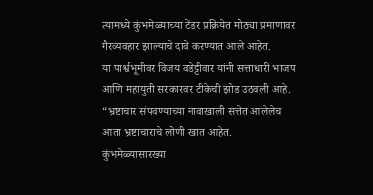त्यामध्ये कुंभमेळ्याच्या टेंडर प्रक्रियेत मोठ्या प्रमाणावर गैरव्यवहार झाल्याचे दावे करण्यात आले आहेत.
या पार्श्वभूमीवर विजय वडेट्टीवार यांनी सत्ताधारी भाजप आणि महायुती सरकारवर टीकेची झोड उठवली आहे. “भ्रष्टाचार संपवण्याच्या नावाखाली सत्तेत आलेलेच आता भ्रष्टाचाराचे लोणी खात आहेत. कुंभमेळ्यासारख्या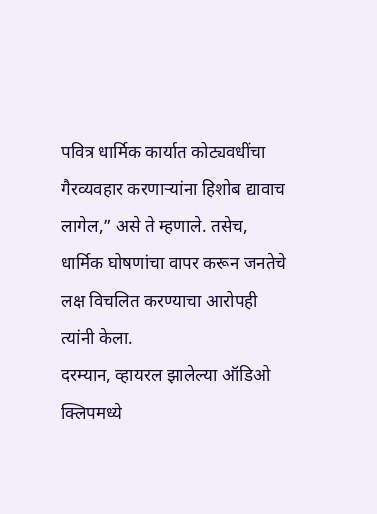पवित्र धार्मिक कार्यात कोट्यवधींचा गैरव्यवहार करणाऱ्यांना हिशोब द्यावाच लागेल,” असे ते म्हणाले. तसेच, धार्मिक घोषणांचा वापर करून जनतेचे लक्ष विचलित करण्याचा आरोपही त्यांनी केला.
दरम्यान, व्हायरल झालेल्या ऑडिओ क्लिपमध्ये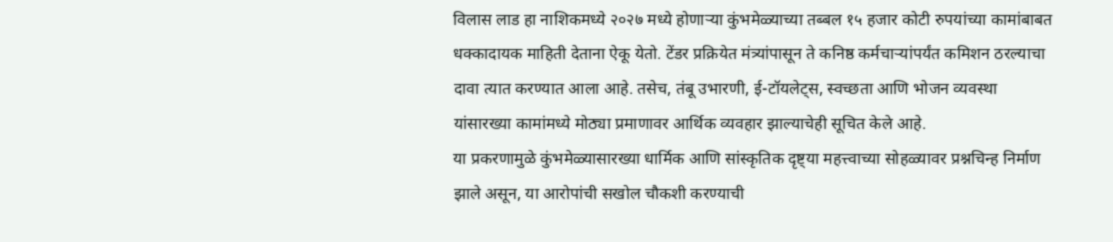विलास लाड हा नाशिकमध्ये २०२७ मध्ये होणाऱ्या कुंभमेळ्याच्या तब्बल १५ हजार कोटी रुपयांच्या कामांबाबत धक्कादायक माहिती देताना ऐकू येतो. टेंडर प्रक्रियेत मंत्र्यांपासून ते कनिष्ठ कर्मचाऱ्यांपर्यंत कमिशन ठरल्याचा दावा त्यात करण्यात आला आहे. तसेच, तंबू उभारणी, ई-टॉयलेट्स, स्वच्छता आणि भोजन व्यवस्था यांसारख्या कामांमध्ये मोठ्या प्रमाणावर आर्थिक व्यवहार झाल्याचेही सूचित केले आहे.
या प्रकरणामुळे कुंभमेळ्यासारख्या धार्मिक आणि सांस्कृतिक दृष्ट्या महत्त्वाच्या सोहळ्यावर प्रश्नचिन्ह निर्माण झाले असून, या आरोपांची सखोल चौकशी करण्याची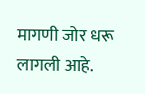मागणी जोर धरू लागली आहे.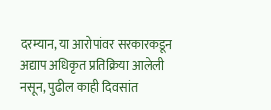दरम्यान, या आरोपांवर सरकारकडून अद्याप अधिकृत प्रतिक्रिया आलेली नसून, पुढील काही दिवसांत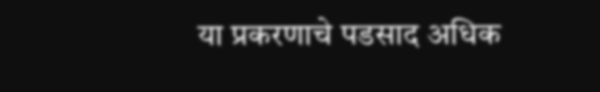या प्रकरणाचे पडसाद अधिक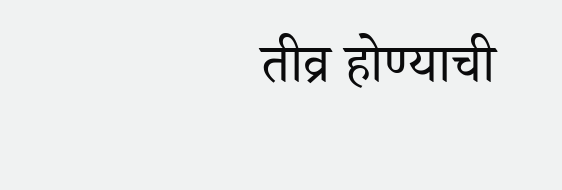तीव्र होण्याची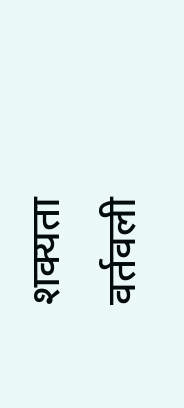शक्यता वर्तवली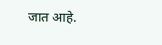जात आहे.